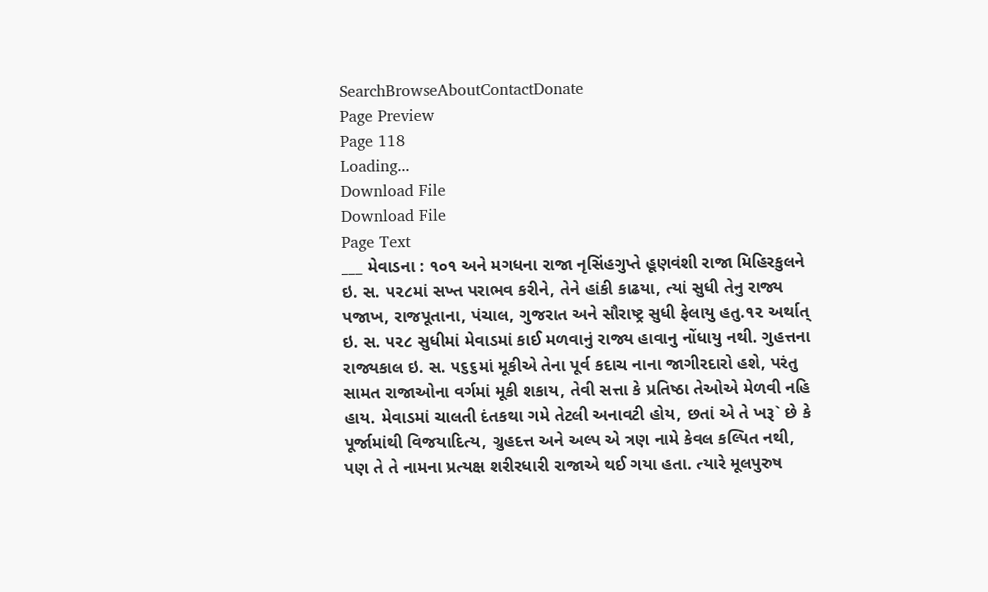SearchBrowseAboutContactDonate
Page Preview
Page 118
Loading...
Download File
Download File
Page Text
___ મેવાડના : ૧૦૧ અને મગધના રાજા નૃસિંહગુપ્તે હૂણવંશી રાજા મિહિરકુલને ઇ. સ. ૫૨૮માં સખ્ત પરાભવ કરીને, તેને હાંકી કાઢયા, ત્યાં સુધી તેનુ રાજ્ય પજાખ, રાજપૂતાના, પંચાલ, ગુજરાત અને સૌરાષ્ટ્ર સુધી ફેલાયુ હતુ.૧૨ અર્થાત્ ઇ. સ. ૫૨૮ સુધીમાં મેવાડમાં કાઈ મળવાનું રાજ્ય હાવાનુ નોંધાયુ નથી. ગુહત્તના રાજ્યકાલ ઇ. સ. ૫૬૬માં મૂકીએ તેના પૂર્વ કદાચ નાના જાગીરદારો હશે, પરંતુ સામત રાજાઓના વર્ગમાં મૂકી શકાય, તેવી સત્તા કે પ્રતિષ્ઠા તેઓએ મેળવી નહિ હાય. મેવાડમાં ચાલતી દંતકથા ગમે તેટલી અનાવટી હોય, છતાં એ તે ખરૂ` છે કે પૂર્જામાંથી વિજયાદિત્ય, ગ્રુહદત્ત અને અલ્પ એ ત્રણ નામે કેવલ કલ્પિત નથી, પણ તે તે નામના પ્રત્યક્ષ શરીરધારી રાજાએ થઈ ગયા હતા. ત્યારે મૂલપુરુષ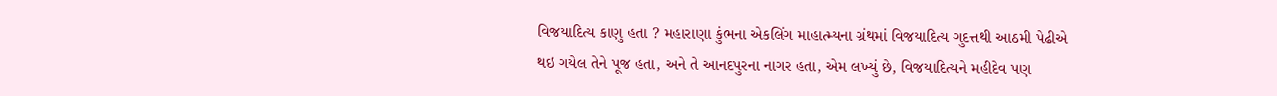વિજયાદિત્ય કાણુ હતા ? મહારાણા કુંભના એકલિંગ માહાત્મ્યના ગ્રંથમાં વિજયાદિત્ય ગુદત્તથી આઠમી પેઢીએ થઇ ગયેલ તેને પૂજ હતા, અને તે આનદપુરના નાગર હતા, એમ લખ્યું છે, વિજયાદિત્યને મહીદેવ પણ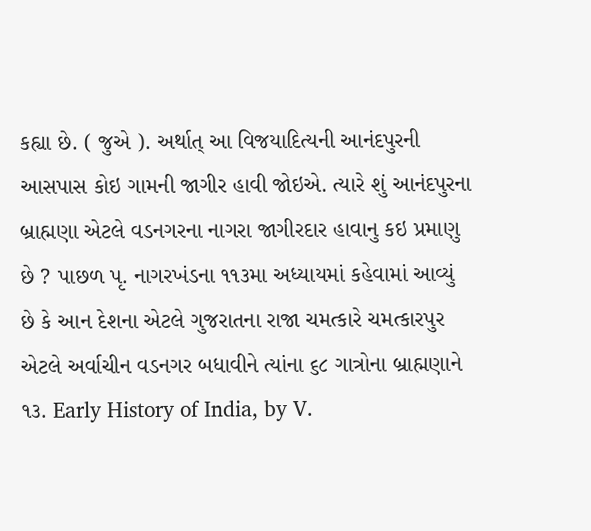કહ્યા છે. ( જુએ ). અર્થાત્ આ વિજયાદિત્યની આનંદપુરની આસપાસ કોઇ ગામની જાગીર હાવી જોઇએ. ત્યારે શું આનંદપુરના બ્રાહ્મણા એટલે વડનગરના નાગરા જાગીરદાર હાવાનુ કઇ પ્રમાણુ છે ? પાછળ પૃ. નાગરખંડના ૧૧૩મા અધ્યાયમાં કહેવામાં આવ્યું છે કે આન દેશના એટલે ગુજરાતના રાજા ચમત્કારે ચમત્કારપુર એટલે અર્વાચીન વડનગર બધાવીને ત્યાંના ૬૮ ગાત્રોના બ્રાહ્મણાને ૧૩. Early History of India, by V.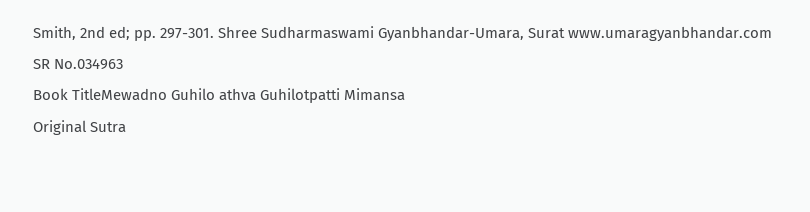Smith, 2nd ed; pp. 297-301. Shree Sudharmaswami Gyanbhandar-Umara, Surat www.umaragyanbhandar.com
SR No.034963
Book TitleMewadno Guhilo athva Guhilotpatti Mimansa
Original Sutra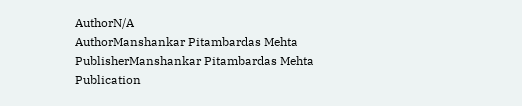AuthorN/A
AuthorManshankar Pitambardas Mehta
PublisherManshankar Pitambardas Mehta
Publication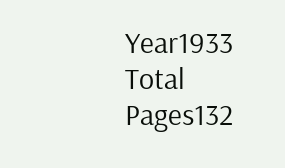Year1933
Total Pages132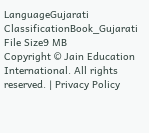LanguageGujarati
ClassificationBook_Gujarati
File Size9 MB
Copyright © Jain Education International. All rights reserved. | Privacy Policy